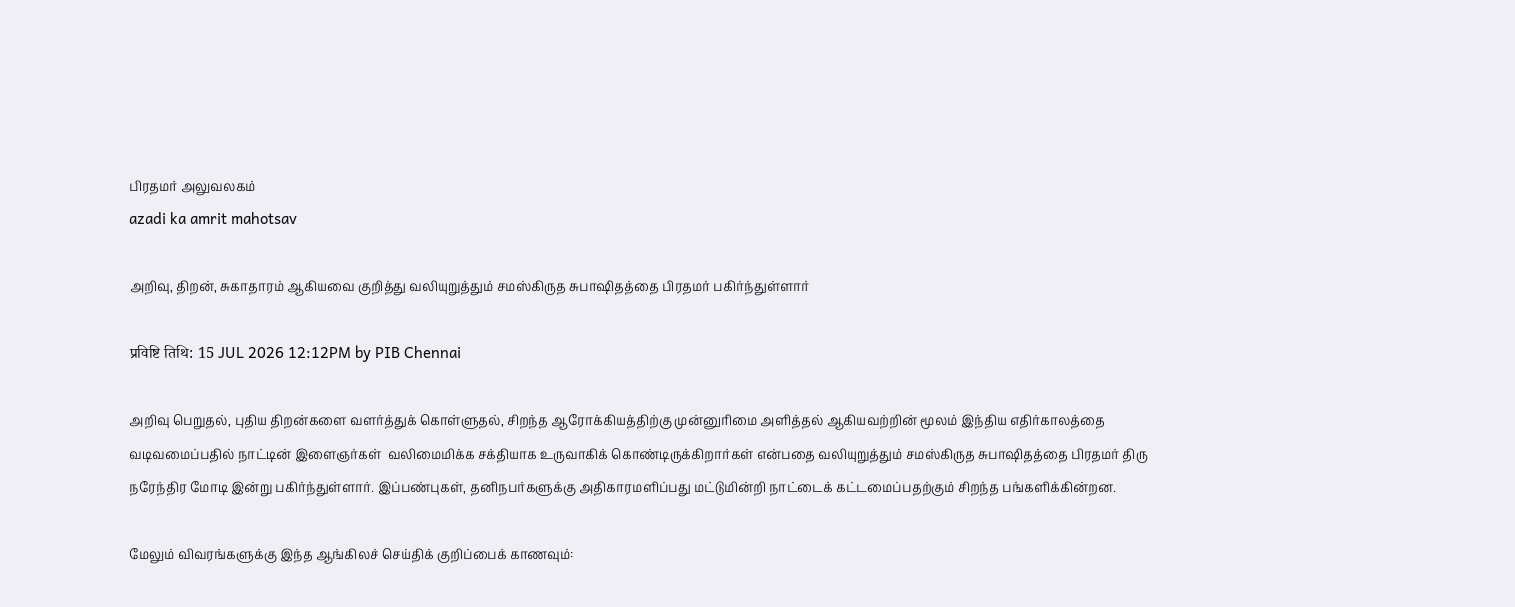பிரதமர் அலுவலகம்
azadi ka amrit mahotsav

அறிவு, திறன், சுகாதாரம் ஆகியவை குறித்து வலியுறுத்தும் சமஸ்கிருத சுபாஷிதத்தை பிரதமர் பகிர்ந்துள்ளார்

प्रविष्टि तिथि: 15 JUL 2026 12:12PM by PIB Chennai

அறிவு பெறுதல், புதிய திறன்களை வளர்த்துக் கொள்ளுதல், சிறந்த ஆரோக்கியத்திற்கு முன்னுரிமை அளித்தல் ஆகியவற்றின் மூலம் இந்திய எதிர்காலத்தை வடிவமைப்பதில் நாட்டின் இளைஞர்கள்  வலிமைமிக்க சக்தியாக உருவாகிக் கொண்டிருக்கிறார்கள் என்பதை வலியுறுத்தும் சமஸ்கிருத சுபாஷிதத்தை பிரதமர் திரு நரேந்திர மோடி இன்று பகிர்ந்துள்ளார். இப்பண்புகள், தனிநபர்களுக்கு அதிகாரமளிப்பது மட்டுமின்றி நாட்டைக் கட்டமைப்பதற்கும் சிறந்த பங்களிக்கின்றன.

மேலும் விவரங்களுக்கு இந்த ஆங்கிலச் செய்திக் குறிப்பைக் காணவும்: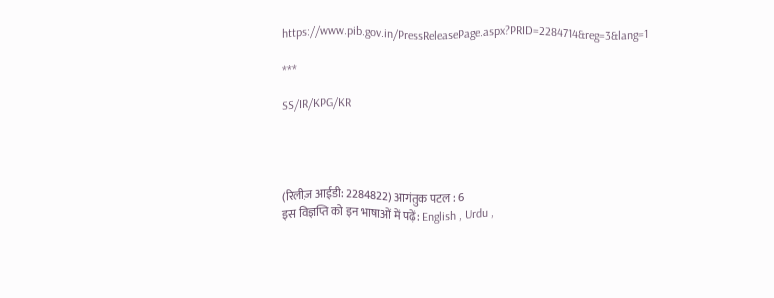https://www.pib.gov.in/PressReleasePage.aspx?PRID=2284714&reg=3&lang=1

***

SS/IR/KPG/KR




(रिलीज़ आईडी: 2284822) आगंतुक पटल : 6
इस विज्ञप्ति को इन भाषाओं में पढ़ें: English , Urdu ,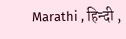Marathi , हिन्दी ,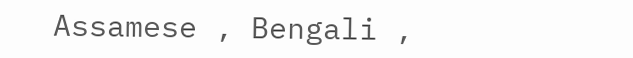Assamese , Bengali ,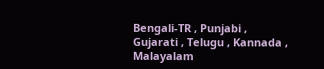Bengali-TR , Punjabi , Gujarati , Telugu , Kannada , Malayalam